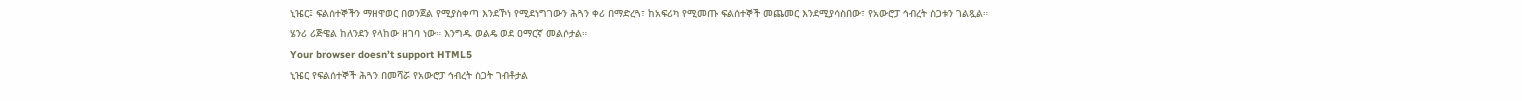ኒዤር፤ ፍልሰተኞችን ማዘዋወር በወንጀል የሚያስቀጣ እንደኾነ የሚደነግገውን ሕጓን ቀሪ በማድረጓ፣ ከአፍሪካ የሚመጡ ፍልሰተኞች መጨመር እንደሚያሳስበው፣ የአውሮፓ ኅብረት ስጋቱን ገልጿል።
ሄንሪ ሪጅዌል ከለንደን የላከው ዘገባ ነው። እንግዱ ወልዴ ወደ ዐማርኛ መልሶታል።
Your browser doesn’t support HTML5
ኒዤር የፍልሰተኞች ሕጓን በመሻሯ የአውሮፓ ኅብረት ስጋት ገብቶታል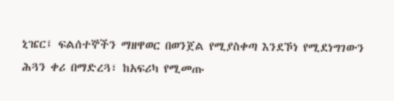ኒዤር፤ ፍልሰተኞችን ማዘዋወር በወንጀል የሚያስቀጣ እንደኾነ የሚደነግገውን ሕጓን ቀሪ በማድረጓ፣ ከአፍሪካ የሚመጡ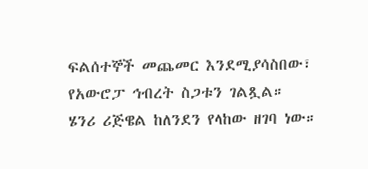ፍልሰተኞች መጨመር እንደሚያሳስበው፣ የአውሮፓ ኅብረት ስጋቱን ገልጿል።
ሄንሪ ሪጅዌል ከለንደን የላከው ዘገባ ነው።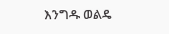እንግዱ ወልዴ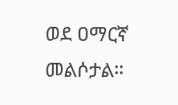ወደ ዐማርኛ መልሶታል።